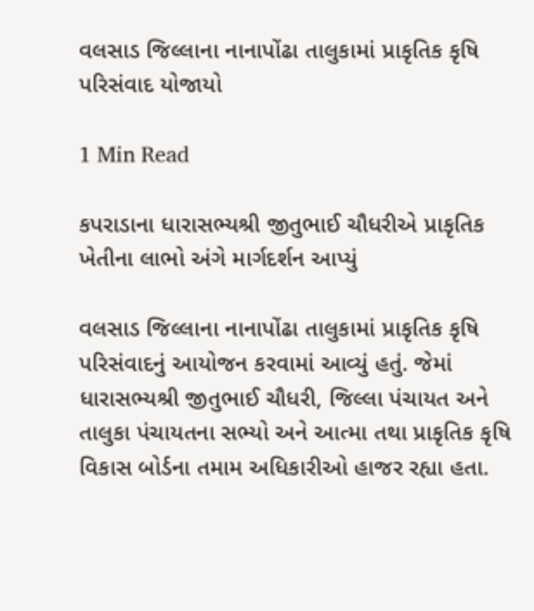વલસાડ જિલ્લાના નાનાપોંઢા તાલુકામાં પ્રાકૃતિક કૃષિ પરિસંવાદ યોજાયો

1 Min Read

કપરાડાના ધારાસભ્યશ્રી જીતુભાઈ ચૌધરીએ પ્રાકૃતિક ખેતીના લાભો અંગે માર્ગદર્શન આપ્યું

વલસાડ જિલ્લાના નાનાપોંઢા તાલુકામાં પ્રાકૃતિક કૃષિ પરિસંવાદનું આયોજન કરવામાં આવ્યું હતું. જેમાં ધારાસભ્યશ્રી જીતુભાઈ ચૌધરી, જિલ્લા પંચાયત અને તાલુકા પંચાયતના સભ્યો અને આત્મા તથા પ્રાકૃતિક કૃષિ વિકાસ બોર્ડના તમામ અધિકારીઓ હાજર રહ્યા હતા.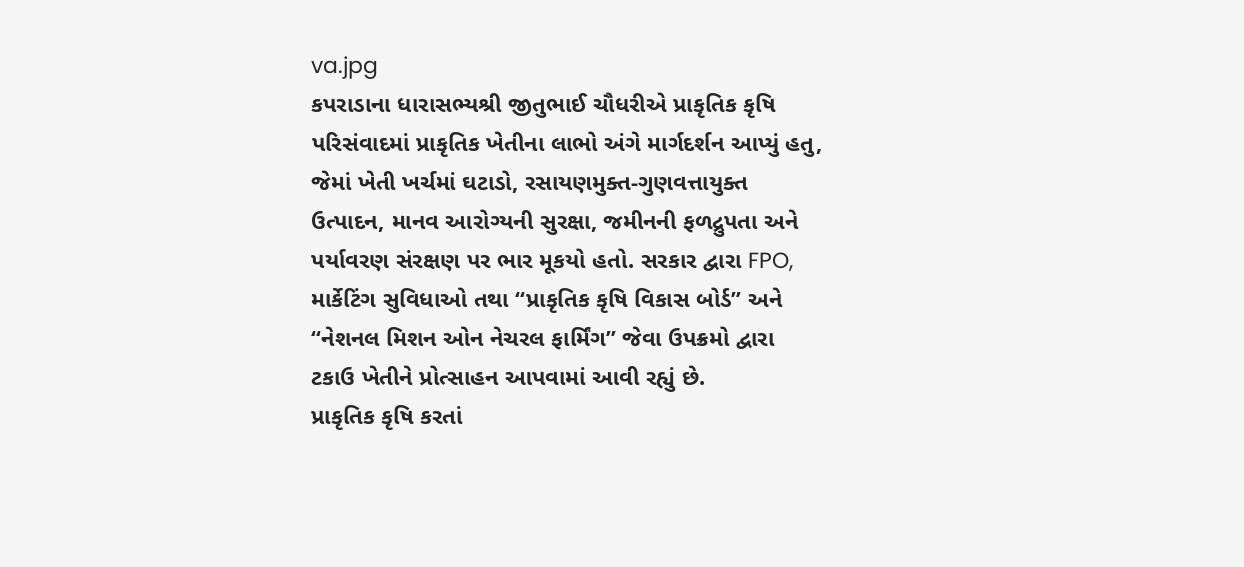va.jpg
કપરાડાના ધારાસભ્યશ્રી જીતુભાઈ ચૌધરીએ પ્રાકૃતિક કૃષિ પરિસંવાદમાં પ્રાકૃતિક ખેતીના લાભો અંગે માર્ગદર્શન આપ્યું હતુ, જેમાં ખેતી ખર્ચમાં ઘટાડો, રસાયણમુક્ત-ગુણવત્તાયુક્ત ઉત્પાદન, માનવ આરોગ્યની સુરક્ષા, જમીનની ફળદ્રુપતા અને પર્યાવરણ સંરક્ષણ પર ભાર મૂકયો હતો. સરકાર દ્વારા FPO, માર્કેટિંગ સુવિધાઓ તથા “પ્રાકૃતિક કૃષિ વિકાસ બોર્ડ” અને “નેશનલ મિશન ઓન નેચરલ ફાર્મિંગ” જેવા ઉપક્રમો દ્વારા ટકાઉ ખેતીને પ્રોત્સાહન આપવામાં આવી રહ્યું છે.
પ્રાકૃતિક કૃષિ કરતાં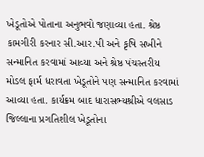ખેડૂતોએ પોતાના અનુભવો જણાવ્યા હતા. શ્રેષ્ઠ કામગીરી કરનાર સી.આર.પી અને કૃષિ સખીને સન્માનિત કરવામાં આવ્યા અને શ્રેષ્ઠ પંચસ્તરીય મોડલ ફાર્મ ધરાવતા ખેડૂતોને પણ સન્માનિત કરવામાં આવ્યા હતા. કાર્યક્રમ બાદ ધારાસભ્યશ્રીએ વલસાડ જિલ્લાના પ્રગતિશીલ ખેડૂતોના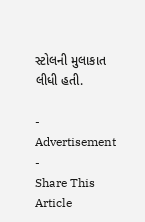સ્ટોલની મુલાકાત લીધી હતી.

- Advertisement -
Share This Article